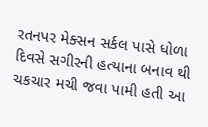રતનપર મેક્સન સર્કલ પાસે ધોળા દિવસે સગીરની હત્યાના બનાવ થી ચકચાર મચી જવા પામી હતી આ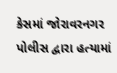કેસમાં જોરાવરનગર પોલીસ દ્વારા હત્યામાં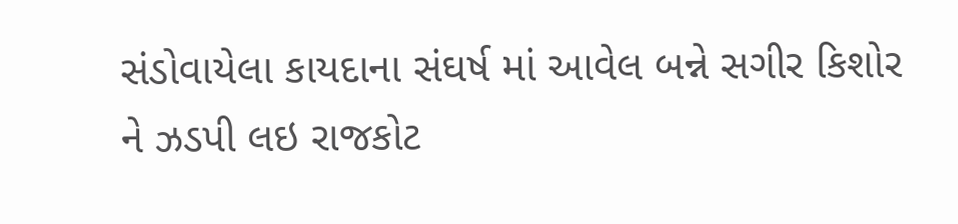સંડોવાયેલા કાયદાના સંઘર્ષ માં આવેલ બન્ને સગીર કિશોર ને ઝડપી લઇ રાજકોટ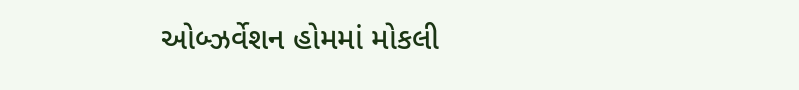ઓબ્ઝર્વેશન હોમમાં મોકલી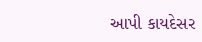આપી કાયદેસર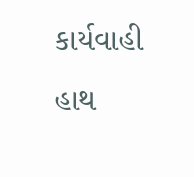કાર્યવાહી હાથ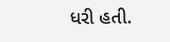ધરી હતી.